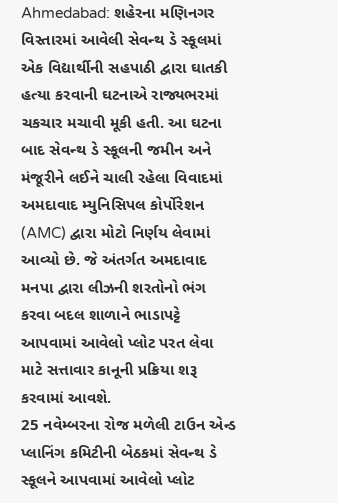Ahmedabad: શહેરના મણિનગર વિસ્તારમાં આવેલી સેવન્થ ડે સ્કૂલમાં એક વિદ્યાર્થીની સહપાઠી દ્વારા ઘાતકી હત્યા કરવાની ઘટનાએ રાજ્યભરમાં ચકચાર મચાવી મૂકી હતી. આ ઘટના બાદ સેવન્થ ડે સ્કૂલની જમીન અને મંજૂરીને લઈને ચાલી રહેલા વિવાદમાં અમદાવાદ મ્યુનિસિપલ કોર્પોરેશન (AMC) દ્વારા મોટો નિર્ણય લેવામાં આવ્યો છે. જે અંતર્ગત અમદાવાદ મનપા દ્વારા લીઝની શરતોનો ભંગ કરવા બદલ શાળાને ભાડાપટ્ટે આપવામાં આવેલો પ્લોટ પરત લેવા માટે સત્તાવાર કાનૂની પ્રક્રિયા શરૂ કરવામાં આવશે.
25 નવેમ્બરના રોજ મળેલી ટાઉન એન્ડ પ્લાનિંગ કમિટીની બેઠકમાં સેવન્થ ડે સ્કૂલને આપવામાં આવેલો પ્લોટ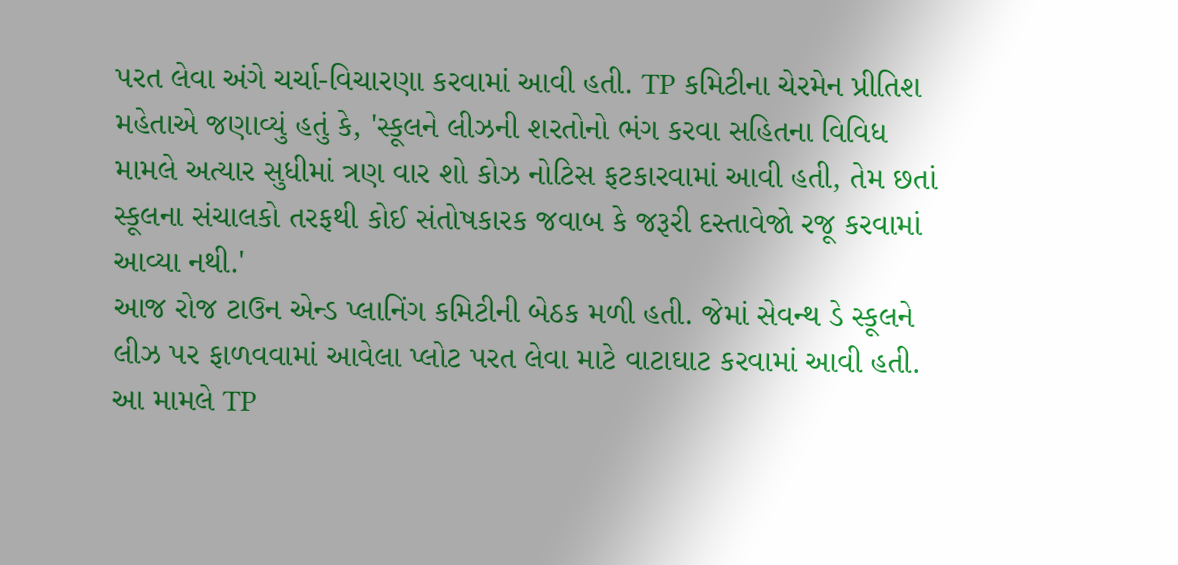પરત લેવા અંગે ચર્ચા-વિચારણા કરવામાં આવી હતી. TP કમિટીના ચેરમેન પ્રીતિશ મહેતાએ જણાવ્યું હતું કે, 'સ્કૂલને લીઝની શરતોનો ભંગ કરવા સહિતના વિવિધ મામલે અત્યાર સુધીમાં ત્રણ વાર શો કોઝ નોટિસ ફટકારવામાં આવી હતી, તેમ છતાં સ્કૂલના સંચાલકો તરફથી કોઈ સંતોષકારક જવાબ કે જરૂરી દસ્તાવેજો રજૂ કરવામાં આવ્યા નથી.'
આજ રોજ ટાઉન એન્ડ પ્લાનિંગ કમિટીની બેઠક મળી હતી. જેમાં સેવન્થ ડે સ્કૂલને લીઝ પર ફાળવવામાં આવેલા પ્લોટ પરત લેવા માટે વાટાઘાટ કરવામાં આવી હતી.
આ મામલે TP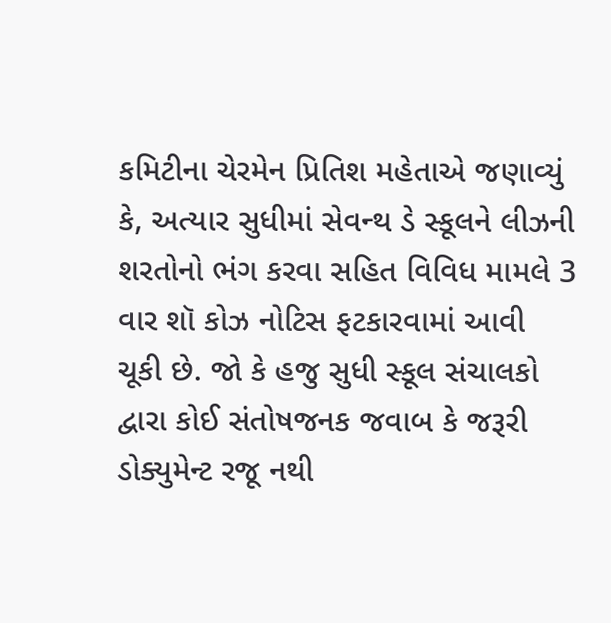કમિટીના ચેરમેન પ્રિતિશ મહેતાએ જણાવ્યું કે, અત્યાર સુધીમાં સેવન્થ ડે સ્કૂલને લીઝની શરતોનો ભંગ કરવા સહિત વિવિધ મામલે 3 વાર શૉ કોઝ નોટિસ ફટકારવામાં આવી ચૂકી છે. જો કે હજુ સુધી સ્કૂલ સંચાલકો દ્વારા કોઈ સંતોષજનક જવાબ કે જરૂરી ડોક્યુમેન્ટ રજૂ નથી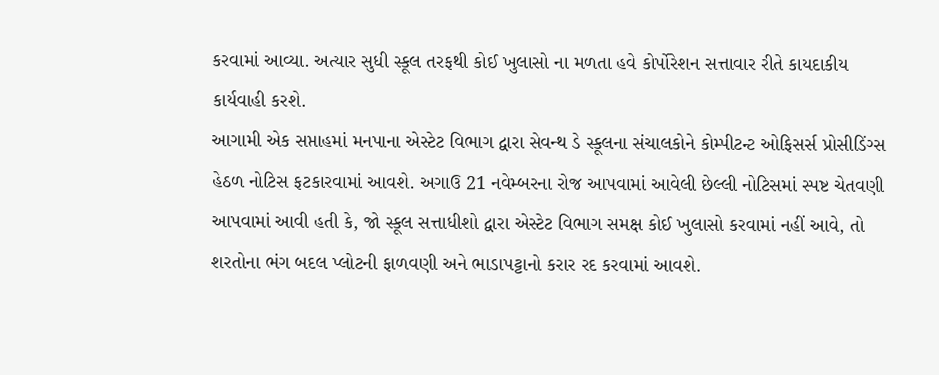કરવામાં આવ્યા. અત્યાર સુધી સ્કૂલ તરફથી કોઈ ખુલાસો ના મળતા હવે કોર્પોરેશન સત્તાવાર રીતે કાયદાકીય કાર્યવાહી કરશે.
આગામી એક સપ્તાહમાં મનપાના એસ્ટેટ વિભાગ દ્વારા સેવન્થ ડે સ્કૂલના સંચાલકોને કોમ્પીટન્ટ ઓફિસર્સ પ્રોસીડિંગ્સ હેઠળ નોટિસ ફટકારવામાં આવશે. અગાઉ 21 નવેમ્બરના રોજ આપવામાં આવેલી છેલ્લી નોટિસમાં સ્પષ્ટ ચેતવણી આપવામાં આવી હતી કે, જો સ્કૂલ સત્તાધીશો દ્વારા એસ્ટેટ વિભાગ સમક્ષ કોઈ ખુલાસો કરવામાં નહીં આવે, તો શરતોના ભંગ બદલ પ્લોટની ફાળવણી અને ભાડાપટ્ટાનો કરાર રદ કરવામાં આવશે.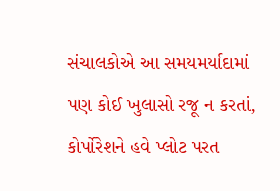સંચાલકોએ આ સમયમર્યાદામાં પણ કોઈ ખુલાસો રજૂ ન કરતાં, કોર્પોરેશને હવે પ્લોટ પરત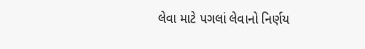લેવા માટે પગલાં લેવાનો નિર્ણય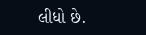લીધો છે.